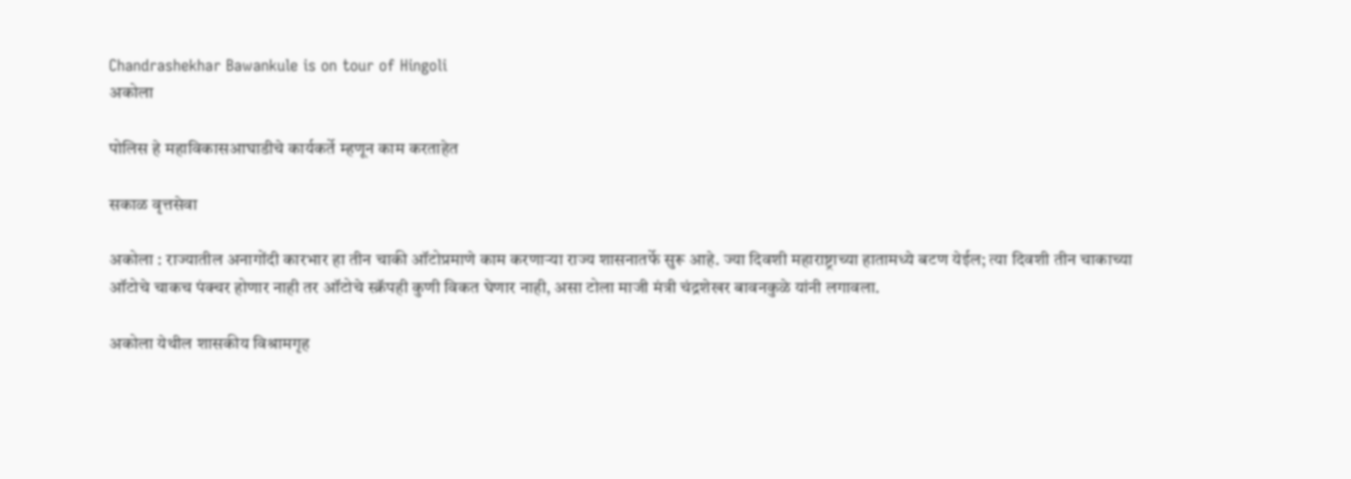Chandrashekhar Bawankule is on tour of Hingoli
अकोला

पोलिस हे महाविकासआघाडीचे कार्यकर्ते म्हणून काम करताहेत

सकाळ वृत्तसेवा

अकोला : राज्यातील अनागोंदी कारभार हा तीन चाकी ऑटोप्रमाणे काम करणाऱ्या राज्य शासनातर्फे सुरू आहे. ज्या दिवशी महाराष्ट्राच्या हातामध्ये बटण येईल; त्या दिवशी तीन चाकाच्या ऑटोचे चाकच पंक्चर होणार नाही तर ऑटोचे स्‍क्रॅपही कुणी विकत घेणार नाही, असा टोला माजी मंत्री चंद्रशेखर बावनकुळे यांनी लगावला.

अकोला येथील शासकीय विश्रामगृह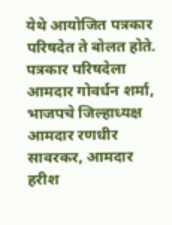येथे आयोजित पत्रकार परिषदेत ते बोलत होते. पत्रकार परिषदेला आमदार गोवर्धन शर्मा, भाजपचे जिल्हाध्यक्ष आमदार रणधीर सावरकर, आमदार हरीश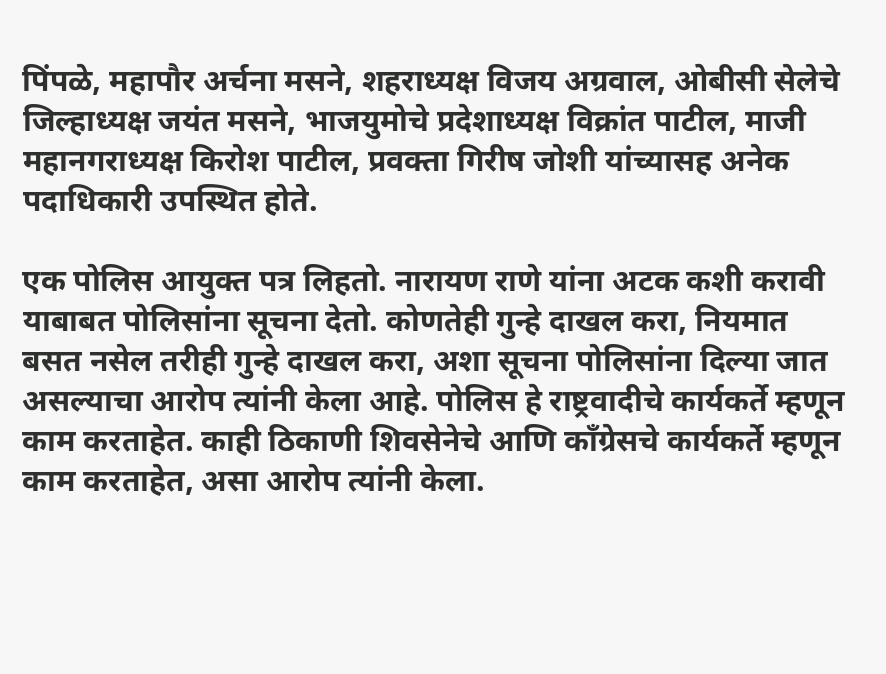पिंपळे, महापौर अर्चना मसने, शहराध्यक्ष विजय अग्रवाल, ओबीसी सेलेचे जिल्हाध्यक्ष जयंत मसने, भाजयुमोचे प्रदेशाध्यक्ष विक्रांत पाटील, माजी महानगराध्यक्ष किरोश पाटील, प्रवक्ता गिरीष जोशी यांच्यासह अनेक पदाधिकारी उपस्थित होते.

एक पोलिस आयुक्त पत्र लिहतो. नारायण राणे यांना अटक कशी करावी याबाबत पोलिसांना सूचना देतो. कोणतेही गुन्हे दाखल करा, नियमात बसत नसेल तरीही गुन्हे दाखल करा, अशा सूचना पोलिसांना दिल्या जात असल्याचा आरोप त्यांनी केला आहे. पोलिस हे राष्ट्रवादीचे कार्यकर्ते म्हणून काम करताहेत. काही ठिकाणी शिवसेनेचे आणि काँग्रेसचे कार्यकर्ते म्हणून काम करताहेत, असा आरोप त्यांनी केला.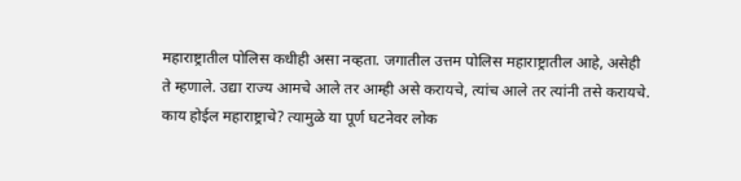महाराष्ट्रातील पोलिस कधीही असा नव्हता. जगातील उत्तम पोलिस महाराष्ट्रातील आहे, असेही ते म्हणाले. उद्या राज्य आमचे आले तर आम्ही असे करायचे, त्यांच आले तर त्यांनी तसे करायचे. काय होईल महाराष्ट्राचे? त्यामुळे या पूर्ण घटनेवर लोक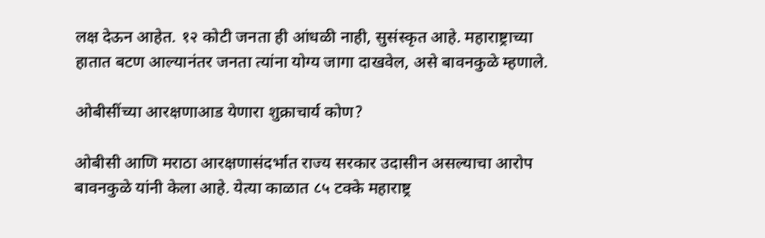लक्ष देऊन आहेत. १२ कोटी जनता ही आंधळी नाही, सुसंस्कृत आहे. महाराष्ट्राच्या हातात बटण आल्यानंतर जनता त्यांना योग्य जागा दाखवेल, असे बावनकुळे म्हणाले.

ओबीसींच्या आरक्षणाआड येणारा शुक्राचार्य कोण?

ओबीसी आणि मराठा आरक्षणासंदर्भात राज्य सरकार उदासीन असल्याचा आरोप बावनकुळे यांनी केला आहे. येत्या काळात ८५ टक्के महाराष्ट्र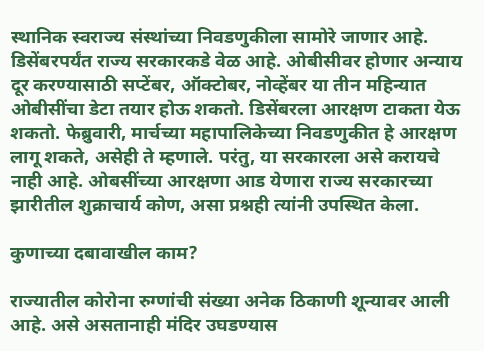स्थानिक स्वराज्य संस्थांच्या निवडणुकीला सामोरे जाणार आहे. डिसेंबरपर्यंत राज्य सरकारकडे वेळ आहे. ओबीसीवर होणार अन्याय दूर करण्यासाठी सप्टेंबर, ऑक्टोबर, नोव्हेंबर या तीन महिन्यात ओबीसींचा डेटा तयार होऊ शकतो. डिसेंबरला आरक्षण टाकता येऊ शकतो. फेब्रुवारी, मार्चच्या महापालिकेच्या निवडणुकीत हे आरक्षण लागू शकते, असेही ते म्हणाले. परंतु, या सरकारला असे करायचे नाही आहे. ओबसींच्या आरक्षणा आड येणारा राज्य सरकारच्या झारीतील शुक्राचार्य कोण, असा प्रश्नही त्यांनी उपस्थित केला.

कुणाच्या दबावाखील काम?

राज्यातील कोरोना रुग्णांची संख्या अनेक ठिकाणी शून्यावर आली आहे. असे असतानाही मंदिर उघडण्यास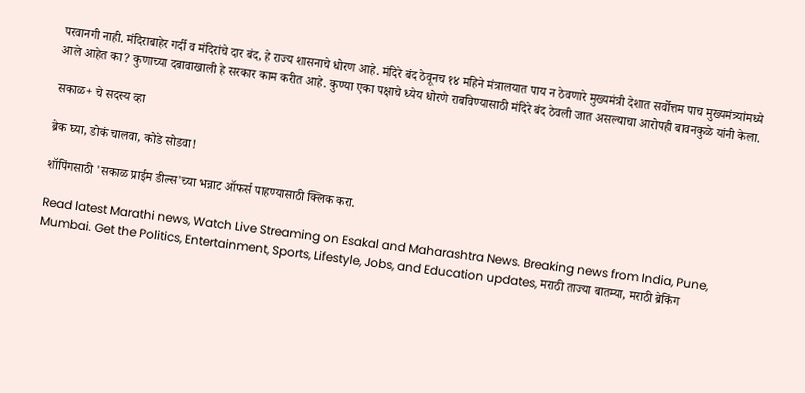परवानगी नाही. मंदिराबाहेर गर्दी व मंदिरांचे दार बंद, हे राज्य शासनाचे धोरण आहे. मंदिरे बंद ठेवूनच १४ महिने मंत्रालयात पाय न ठेवणारे मुख्यमंत्री देशात सर्वोत्तम पाच मुख्यमंत्र्यांमध्ये आले आहेत का? कुणाच्या दबावाखाली हे सरकार काम करीत आहे. कुण्या एका पक्षाचे ध्येय धोरणे राबविण्यासाठी मंदिरे बंद ठेवली जात असल्याचा आरोपही बावनकुळे यांनी केला.

सकाळ+ चे सदस्य व्हा

ब्रेक घ्या, डोकं चालवा, कोडे सोडवा!

शॉपिंगसाठी 'सकाळ प्राईम डील्स'च्या भन्नाट ऑफर्स पाहण्यासाठी क्लिक करा.

Read latest Marathi news, Watch Live Streaming on Esakal and Maharashtra News. Breaking news from India, Pune, Mumbai. Get the Politics, Entertainment, Sports, Lifestyle, Jobs, and Education updates, मराठी ताज्या बातम्या, मराठी ब्रेकिंग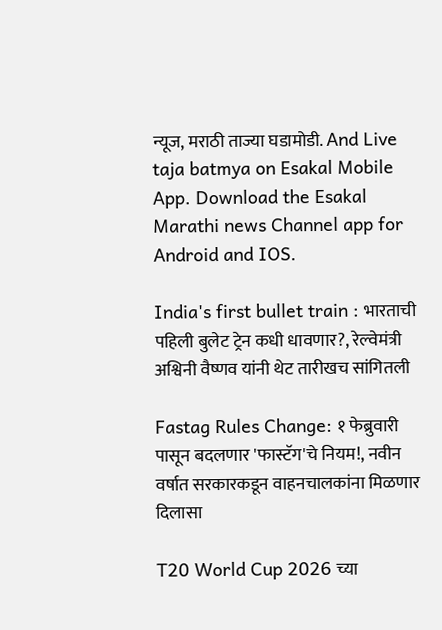न्यूज, मराठी ताज्या घडामोडी. And Live taja batmya on Esakal Mobile App. Download the Esakal Marathi news Channel app for Android and IOS.

India's first bullet train : भारताची पहिली बुलेट ट्रेन कधी धावणार?, रेल्वेमंत्री अश्विनी वैष्णव यांनी थेट तारीखच सांगितली

Fastag Rules Change: १ फेब्रुवारी पासून बदलणार 'फास्टॅग'चे नियम!, नवीन वर्षात सरकारकडून वाहनचालकांना मिळणार दिलासा

T20 World Cup 2026 च्या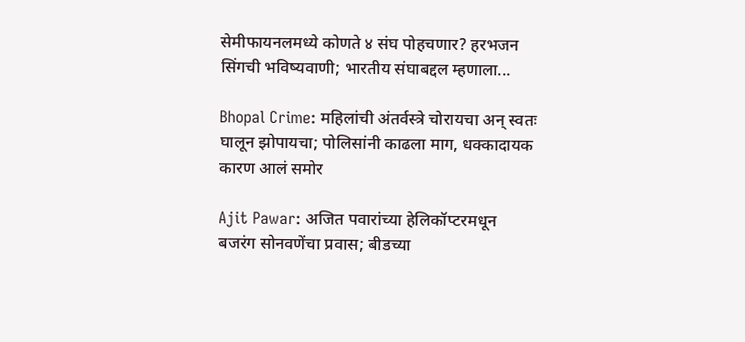सेमीफायनलमध्ये कोणते ४ संघ पोहचणार? हरभजन सिंगची भविष्यवाणी; भारतीय संघाबद्दल म्हणाला...

Bhopal Crime: महिलांची अंतर्वस्त्रे चोरायचा अन् स्वतः घालून झोपायचा; पोलिसांनी काढला माग, धक्कादायक कारण आलं समोर

Ajit Pawar: अजित पवारांच्या हेलिकॉप्टरमधून बजरंग सोनवणेंचा प्रवास; बीडच्या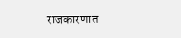राजकारणात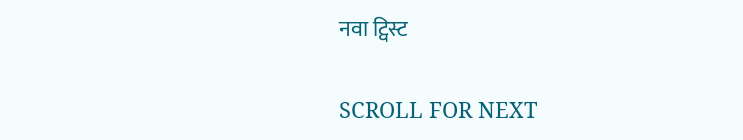नवा ट्विस्ट

SCROLL FOR NEXT